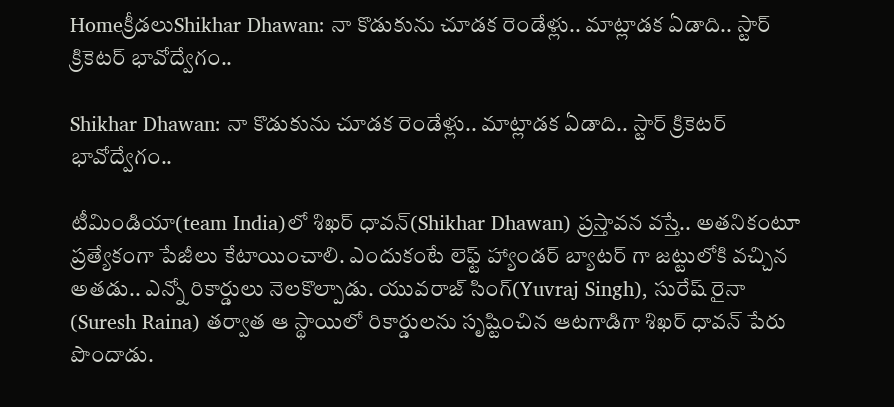Homeక్రీడలుShikhar Dhawan: నా కొడుకును చూడక రెండేళ్లు.. మాట్లాడక ఏడాది.. స్టార్ క్రికెటర్ భావోద్వేగం..

Shikhar Dhawan: నా కొడుకును చూడక రెండేళ్లు.. మాట్లాడక ఏడాది.. స్టార్ క్రికెటర్ భావోద్వేగం..

టీమిండియా(team India)లో శిఖర్ ధావన్(Shikhar Dhawan) ప్రస్తావన వస్తే.. అతనికంటూ ప్రత్యేకంగా పేజీలు కేటాయించాలి. ఎందుకంటే లెఫ్ట్ హ్యాండర్ బ్యాటర్ గా జట్టులోకి వచ్చిన అతడు.. ఎన్నో రికార్డులు నెలకొల్పాడు. యువరాజ్ సింగ్(Yuvraj Singh), సురేష్ రైనా (Suresh Raina) తర్వాత ఆ స్థాయిలో రికార్డులను సృష్టించిన ఆటగాడిగా శిఖర్ ధావన్ పేరు పొందాడు.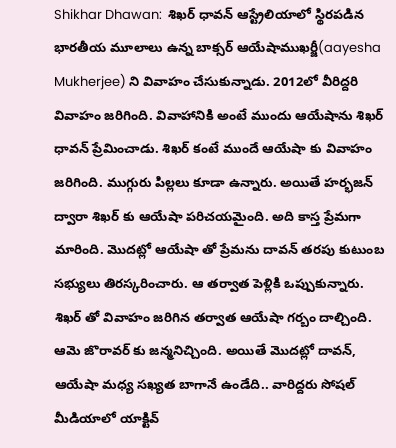Shikhar Dhawan:  శిఖర్ ధావన్ ఆస్ట్రేలియాలో స్థిరపడిన భారతీయ మూలాలు ఉన్న బాక్సర్ ఆయేషాముఖర్జీ(aayesha Mukherjee) ని వివాహం చేసుకున్నాడు. 2012లో వీరిద్దరి వివాహం జరిగింది. వివాహానికి అంటే ముందు ఆయేషాను శిఖర్ ధావన్ ప్రేమించాడు. శిఖర్ కంటే ముందే ఆయేషా కు వివాహం జరిగింది. ముగ్గురు పిల్లలు కూడా ఉన్నారు. అయితే హర్భజన్ ద్వారా శిఖర్ కు ఆయేషా పరిచయమైంది. అది కాస్త ప్రేమగా మారింది. మొదట్లో ఆయేషా తో ప్రేమను దావన్ తరపు కుటుంబ సభ్యులు తిరస్కరించారు. ఆ తర్వాత పెళ్లికి ఒప్పుకున్నారు. శిఖర్ తో వివాహం జరిగిన తర్వాత ఆయేషా గర్బం దాల్చింది. ఆమె జొరావర్ కు జన్మనిచ్చింది. అయితే మొదట్లో దావన్, ఆయేషా మధ్య సఖ్యత బాగానే ఉండేది.. వారిద్దరు సోషల్ మీడియాలో యాక్టివ్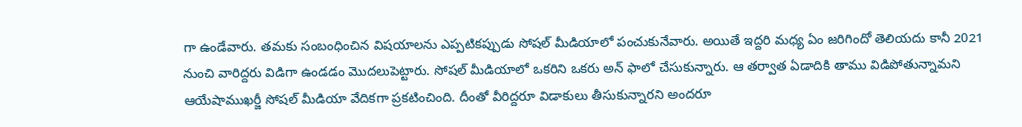గా ఉండేవారు. తమకు సంబంధించిన విషయాలను ఎప్పటికప్పుడు సోషల్ మీడియాలో పంచుకునేవారు. అయితే ఇద్దరి మధ్య ఏం జరిగిందో తెలియదు కానీ 2021 నుంచి వారిద్దరు విడిగా ఉండడం మొదలుపెట్టారు. సోషల్ మీడియాలో ఒకరిని ఒకరు అన్ ఫాలో చేసుకున్నారు. ఆ తర్వాత ఏడాదికి తాము విడిపోతున్నామని ఆయేషాముఖర్జీ సోషల్ మీడియా వేదికగా ప్రకటించింది. దీంతో వీరిద్దరూ విడాకులు తీసుకున్నారని అందరూ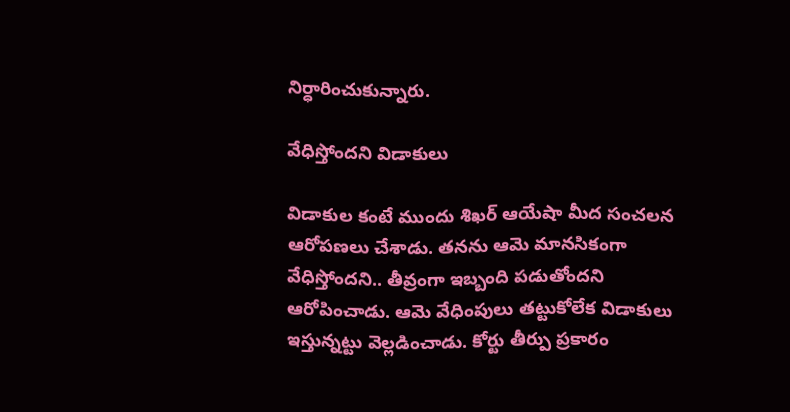నిర్ధారించుకున్నారు.

వేధిస్తోందని విడాకులు

విడాకుల కంటే ముందు శిఖర్ ఆయేషా మీద సంచలన ఆరోపణలు చేశాడు. తనను ఆమె మానసికంగా వేధిస్తోందని.. తీవ్రంగా ఇబ్బంది పడుతోందని ఆరోపించాడు. ఆమె వేధింపులు తట్టుకోలేక విడాకులు ఇస్తున్నట్టు వెల్లడించాడు. కోర్టు తీర్పు ప్రకారం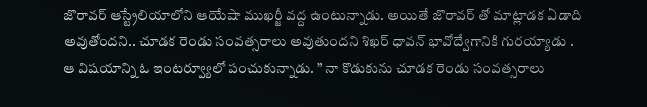జొరావర్ ఆస్ట్రేలియాలోని ఆయేషా ముఖర్జీ వద్ద ఉంటున్నాడు. అయితే జొరావర్ తో మాట్లాడక ఏడాది అవుతోందని.. చూడక రెండు సంవత్సరాలు అవుతుందని శిఖర్ ధావన్ భావోద్వేగానికి గురయ్యాడు . ఆ విషయాన్ని ఓ ఇంటర్వ్యూలో పంచుకున్నాడు. ” నా కొడుకును చూడక రెండు సంవత్సరాలు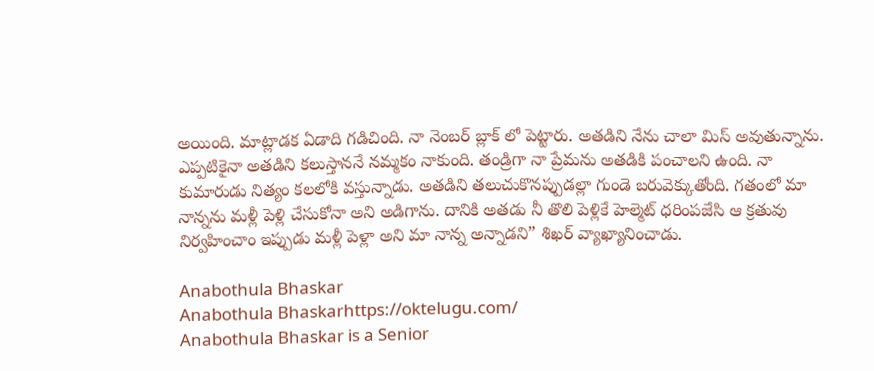అయింది. మాట్లాడక ఏడాది గడిచింది. నా నెంబర్ బ్లాక్ లో పెట్టారు. అతడిని నేను చాలా మిస్ అవుతున్నాను. ఎప్పటికైనా అతడిని కలుస్తాననే నమ్మకం నాకుంది. తండ్రిగా నా ప్రేమను అతడికి పంచాలని ఉంది. నా కుమారుడు నిత్యం కలలోకి వస్తున్నాడు. అతడిని తలుచుకొనప్పుడల్లా గుండె బరువెక్కుతోంది. గతంలో మా నాన్నను మళ్లీ పెళ్లి చేసుకోనా అని అడిగాను. దానికి అతడు నీ తొలి పెళ్లికే హెల్మెట్ ధరింపజేసి ఆ క్రతువు నిర్వహించాం ఇప్పుడు మళ్లీ పెళ్లా అని మా నాన్న అన్నాడని” శిఖర్ వ్యాఖ్యానించాడు.

Anabothula Bhaskar
Anabothula Bhaskarhttps://oktelugu.com/
Anabothula Bhaskar is a Senior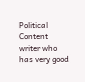Political Content writer who has very good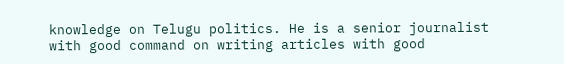knowledge on Telugu politics. He is a senior journalist with good command on writing articles with good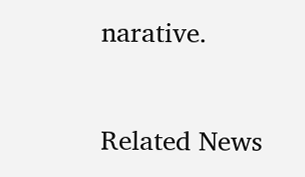narative.

Related News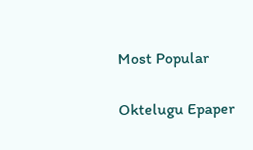Most Popular

Oktelugu Epaper